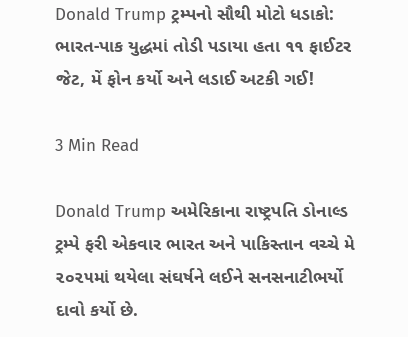Donald Trump ટ્રમ્પનો સૌથી મોટો ધડાકો: ભારત-પાક યુદ્ધમાં તોડી પડાયા હતા ૧૧ ફાઈટર જેટ, મેં ફોન કર્યો અને લડાઈ અટકી ગઈ!

3 Min Read

Donald Trump અમેરિકાના રાષ્ટ્રપતિ ડોનાલ્ડ ટ્રમ્પે ફરી એકવાર ભારત અને પાકિસ્તાન વચ્ચે મે ૨૦૨૫માં થયેલા સંઘર્ષને લઈને સનસનાટીભર્યો દાવો કર્યો છે.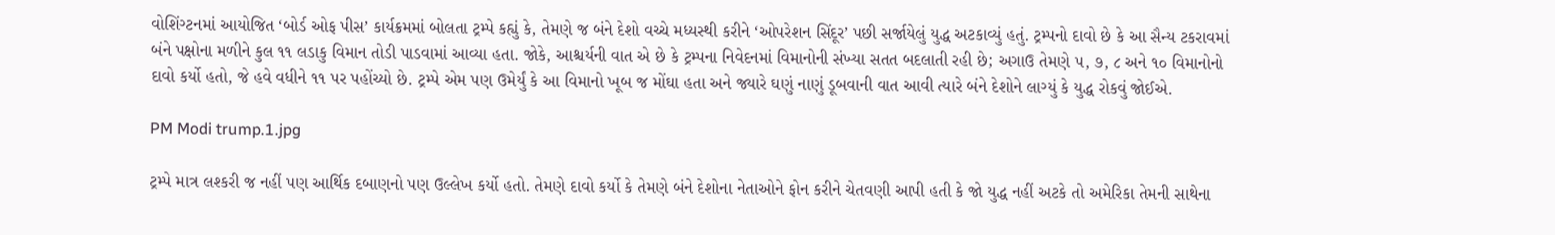વોશિંગ્ટનમાં આયોજિત ‘બોર્ડ ઓફ પીસ’ કાર્યક્રમમાં બોલતા ટ્રમ્પે કહ્યું કે, તેમણે જ બંને દેશો વચ્ચે મધ્યસ્થી કરીને ‘ઓપરેશન સિંદૂર’ પછી સર્જાયેલું યુદ્ધ અટકાવ્યું હતું. ટ્રમ્પનો દાવો છે કે આ સૈન્ય ટકરાવમાં બંને પક્ષોના મળીને કુલ ૧૧ લડાકુ વિમાન તોડી પાડવામાં આવ્યા હતા. જોકે, આશ્ચર્યની વાત એ છે કે ટ્રમ્પના નિવેદનમાં વિમાનોની સંખ્યા સતત બદલાતી રહી છે; અગાઉ તેમણે ૫, ૭, ૮ અને ૧૦ વિમાનોનો દાવો કર્યો હતો, જે હવે વધીને ૧૧ પર પહોંચ્યો છે. ટ્રમ્પે એમ પણ ઉમેર્યું કે આ વિમાનો ખૂબ જ મોંઘા હતા અને જ્યારે ઘણું નાણું ડૂબવાની વાત આવી ત્યારે બંને દેશોને લાગ્યું કે યુદ્ધ રોકવું જોઈએ.

PM Modi trump.1.jpg

ટ્રમ્પે માત્ર લશ્કરી જ નહીં પણ આર્થિક દબાણનો પણ ઉલ્લેખ કર્યો હતો. તેમણે દાવો કર્યો કે તેમણે બંને દેશોના નેતાઓને ફોન કરીને ચેતવણી આપી હતી કે જો યુદ્ધ નહીં અટકે તો અમેરિકા તેમની સાથેના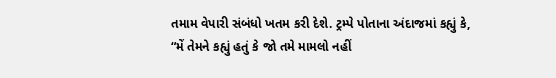તમામ વેપારી સંબંધો ખતમ કરી દેશે. ટ્રમ્પે પોતાના અંદાજમાં કહ્યું કે, “મેં તેમને કહ્યું હતું કે જો તમે મામલો નહીં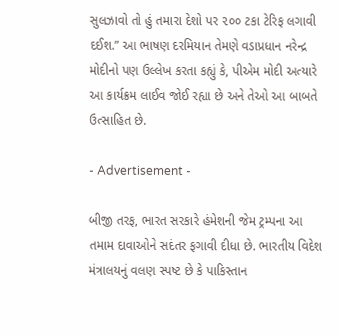સુલઝાવો તો હું તમારા દેશો પર ૨૦૦ ટકા ટેરિફ લગાવી દઈશ.” આ ભાષણ દરમિયાન તેમણે વડાપ્રધાન નરેન્દ્ર મોદીનો પણ ઉલ્લેખ કરતા કહ્યું કે, પીએમ મોદી અત્યારે આ કાર્યક્રમ લાઈવ જોઈ રહ્યા છે અને તેઓ આ બાબતે ઉત્સાહિત છે.

- Advertisement -

બીજી તરફ, ભારત સરકારે હંમેશની જેમ ટ્રમ્પના આ તમામ દાવાઓને સદંતર ફગાવી દીધા છે. ભારતીય વિદેશ મંત્રાલયનું વલણ સ્પષ્ટ છે કે પાકિસ્તાન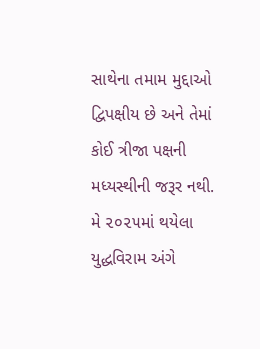સાથેના તમામ મુદ્દાઓ દ્વિપક્ષીય છે અને તેમાં કોઈ ત્રીજા પક્ષની મધ્યસ્થીની જરૂર નથી. મે ૨૦૨૫માં થયેલા યુદ્ધવિરામ અંગે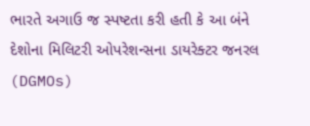ભારતે અગાઉ જ સ્પષ્ટતા કરી હતી કે આ બંને દેશોના મિલિટરી ઓપરેશન્સના ડાયરેક્ટર જનરલ (DGMOs)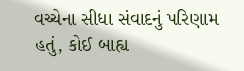વચ્ચેના સીધા સંવાદનું પરિણામ હતું, કોઈ બાહ્ય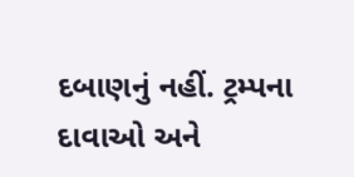દબાણનું નહીં. ટ્રમ્પના દાવાઓ અને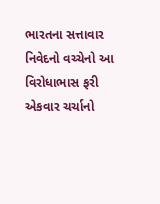ભારતના સત્તાવાર નિવેદનો વચ્ચેનો આ વિરોધાભાસ ફરી એકવાર ચર્ચાનો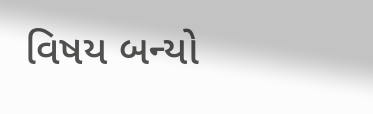વિષય બન્યો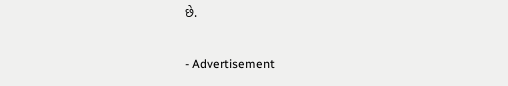છે.

- Advertisement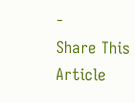-
Share This Article